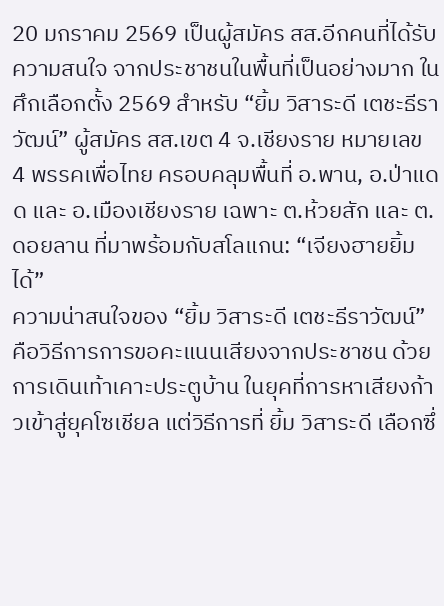20 มกราคม 2569 เป็นผู้สมัคร สส.อีกคนที่ได้รับความสนใจ จากประชาชนในพื้นที่เป็นอย่างมาก ในศึกเลือกตั้ง 2569 สำหรับ “ยิ้ม วิสาระดี เตชะธีราวัฒน์” ผู้สมัคร สส.เขต 4 จ.เชียงราย หมายเลข 4 พรรคเพื่อไทย ครอบคลุมพื้นที่ อ.พาน, อ.ป่าแดด และ อ.เมืองเชียงราย เฉพาะ ต.ห้วยสัก และ ต.ดอยลาน ที่มาพร้อมกับสโลแกน: “เจียงฮายยิ้มได้”
ความน่าสนใจของ “ยิ้ม วิสาระดี เตชะธีราวัฒน์” คือวิธีการการขอคะแนนเสียงจากประชาชน ด้วยการเดินเท้าเคาะประตูบ้าน ในยุคที่การหาเสียงก้าวเข้าสู่ยุคโซเชียล แต่วิธีการที่ ยิ้ม วิสาระดี เลือกซึ่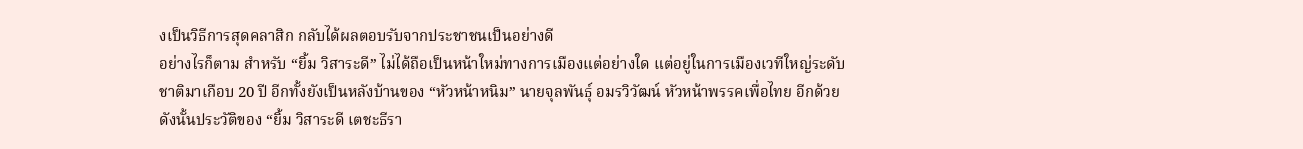งเป็นวิธีการสุดคลาสิก กลับได้ผลตอบรับจากประชาชนเป็นอย่างดี
อย่างไรก็ตาม สำหรับ “ยิ้ม วิสาระดี” ไม่ได้ถือเป็นหน้าใหม่ทางการเมืองแต่อย่างใด แต่อยู่ในการเมืองเวทีใหญ่ระดับชาติมาเกือบ 20 ปี อีกทั้งยังเป็นหลังบ้านของ “หัวหน้าหนิม” นายจุลพันธุ์ อมรวิวัฒน์ หัวหน้าพรรคเพื่อไทย อีกด้วยดังนั้นประวัติของ “ยิ้ม วิสาระดี เตชะธีรา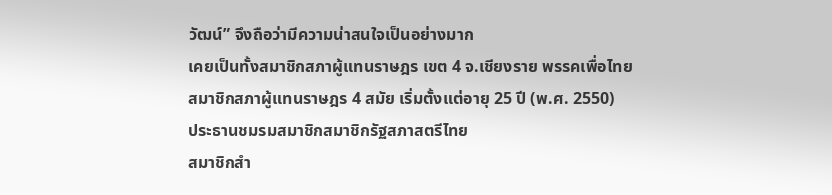วัฒน์” จึงถือว่ามีความน่าสนใจเป็นอย่างมาก
เคยเป็นทั้งสมาชิกสภาผู้แทนราษฎร เขต 4 จ.เชียงราย พรรคเพื่อไทย
สมาชิกสภาผู้แทนราษฎร 4 สมัย เริ่มตั้งแต่อายุ 25 ปี (พ.ศ. 2550)
ประธานชมรมสมาชิกสมาชิกรัฐสภาสตรีไทย
สมาชิกสำ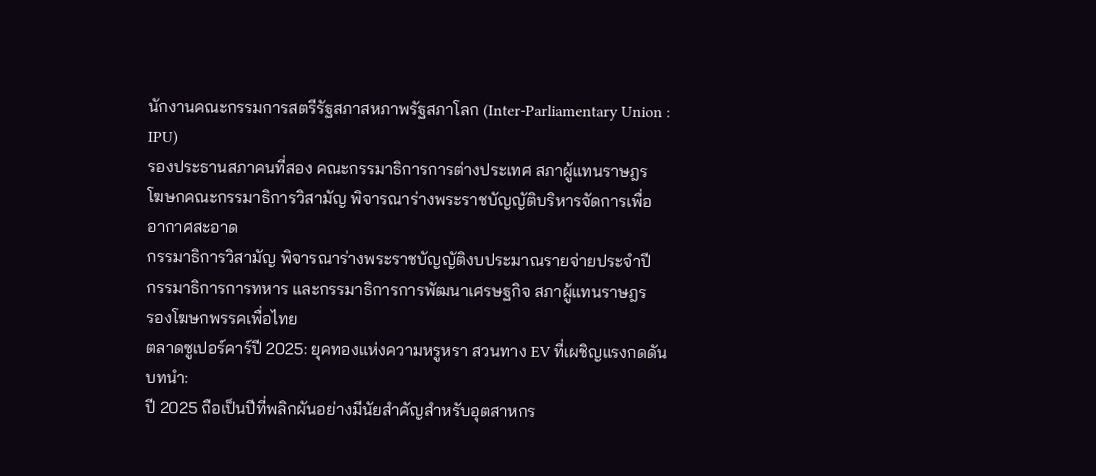นักงานคณะกรรมการสตรีรัฐสภาสหภาพรัฐสภาโลก (Inter-Parliamentary Union : IPU)
รองประธานสภาคนที่สอง คณะกรรมาธิการการต่างประเทศ สภาผู้แทนราษฎร
โฆษกคณะกรรมาธิการวิสามัญ พิจารณาร่างพระราชบัญญัติบริหารจัดการเพื่ออากาศสะอาด
กรรมาธิการวิสามัญ พิจารณาร่างพระราชบัญญัติงบประมาณรายจ่ายประจำปี
กรรมาธิการการทหาร และกรรมาธิการการพัฒนาเศรษฐกิจ สภาผู้แทนราษฎร
รองโฆษกพรรคเพื่อไทย
ตลาดซูเปอร์คาร์ปี 2025: ยุคทองแห่งความหรูหรา สวนทาง EV ที่เผชิญแรงกดดัน
บทนำ:
ปี 2025 ถือเป็นปีที่พลิกผันอย่างมีนัยสำคัญสำหรับอุตสาหกร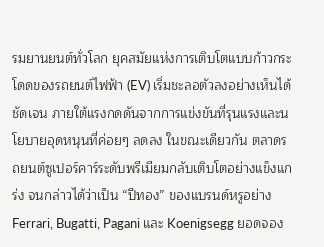รมยานยนต์ทั่วโลก ยุคสมัยแห่งการเติบโตแบบก้าวกระโดดของรถยนต์ไฟฟ้า (EV) เริ่มชะลอตัวลงอย่างเห็นได้ชัดเจน ภายใต้แรงกดดันจากการแข่งขันที่รุนแรงและนโยบายอุดหนุนที่ค่อยๆ ลดลง ในขณะเดียวกัน ตลาดรถยนต์ซูเปอร์คาร์ระดับพรีเมียมกลับเติบโตอย่างแข็งแกร่ง จนกล่าวได้ว่าเป็น “ปีทอง” ของแบรนด์หรูอย่าง Ferrari, Bugatti, Pagani และ Koenigsegg ยอดจอง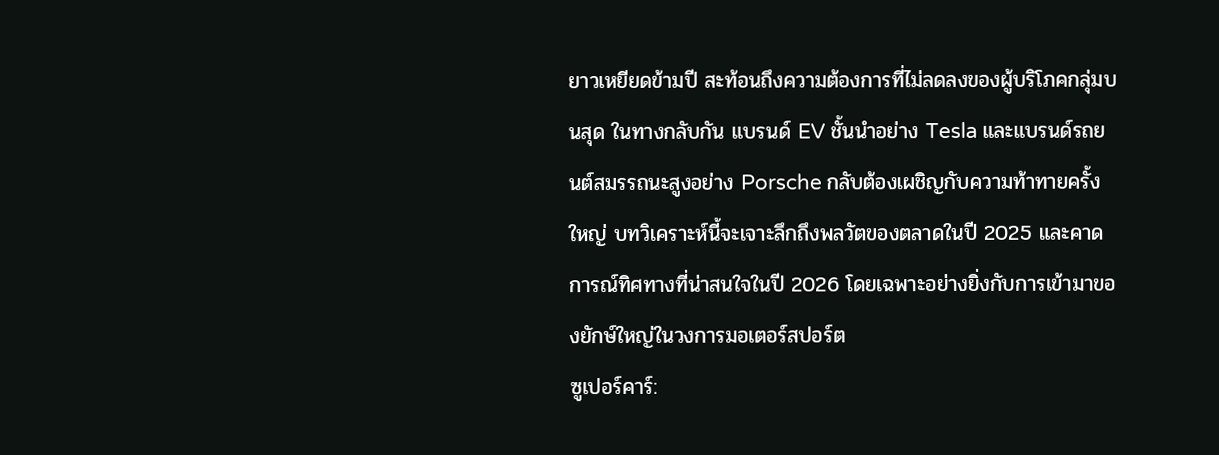ยาวเหยียดข้ามปี สะท้อนถึงความต้องการที่ไม่ลดลงของผู้บริโภคกลุ่มบนสุด ในทางกลับกัน แบรนด์ EV ชั้นนำอย่าง Tesla และแบรนด์รถยนต์สมรรถนะสูงอย่าง Porsche กลับต้องเผชิญกับความท้าทายครั้งใหญ่ บทวิเคราะห์นี้จะเจาะลึกถึงพลวัตของตลาดในปี 2025 และคาดการณ์ทิศทางที่น่าสนใจในปี 2026 โดยเฉพาะอย่างยิ่งกับการเข้ามาของยักษ์ใหญ่ในวงการมอเตอร์สปอร์ต
ซูเปอร์คาร์: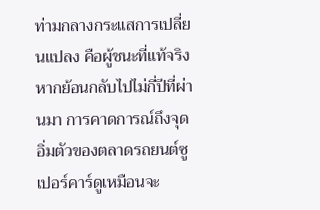ท่ามกลางกระแสการเปลี่ยนแปลง คือผู้ชนะที่แท้จริง
หากย้อนกลับไปไม่กี่ปีที่ผ่านมา การคาดการณ์ถึงจุดอิ่มตัวของตลาดรถยนต์ซูเปอร์คาร์ดูเหมือนจะ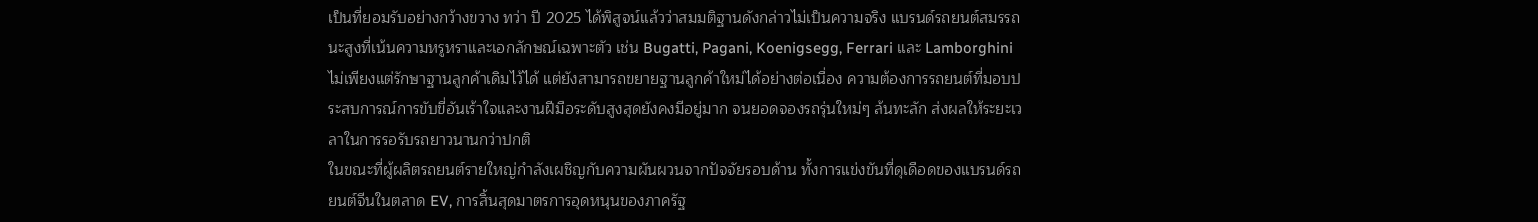เป็นที่ยอมรับอย่างกว้างขวาง ทว่า ปี 2025 ได้พิสูจน์แล้วว่าสมมติฐานดังกล่าวไม่เป็นความจริง แบรนด์รถยนต์สมรรถนะสูงที่เน้นความหรูหราและเอกลักษณ์เฉพาะตัว เช่น Bugatti, Pagani, Koenigsegg, Ferrari และ Lamborghini ไม่เพียงแต่รักษาฐานลูกค้าเดิมไว้ได้ แต่ยังสามารถขยายฐานลูกค้าใหม่ได้อย่างต่อเนื่อง ความต้องการรถยนต์ที่มอบประสบการณ์การขับขี่อันเร้าใจและงานฝีมือระดับสูงสุดยังคงมีอยู่มาก จนยอดจองรถรุ่นใหม่ๆ ล้นทะลัก ส่งผลให้ระยะเวลาในการรอรับรถยาวนานกว่าปกติ
ในขณะที่ผู้ผลิตรถยนต์รายใหญ่กำลังเผชิญกับความผันผวนจากปัจจัยรอบด้าน ทั้งการแข่งขันที่ดุเดือดของแบรนด์รถยนต์จีนในตลาด EV, การสิ้นสุดมาตรการอุดหนุนของภาครัฐ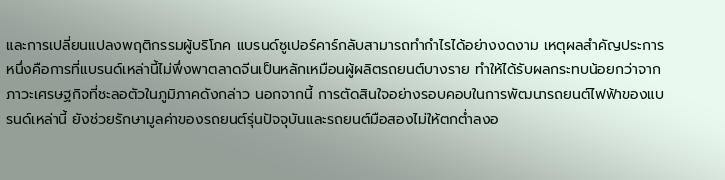และการเปลี่ยนแปลงพฤติกรรมผู้บริโภค แบรนด์ซูเปอร์คาร์กลับสามารถทำกำไรได้อย่างงดงาม เหตุผลสำคัญประการหนึ่งคือการที่แบรนด์เหล่านี้ไม่พึ่งพาตลาดจีนเป็นหลักเหมือนผู้ผลิตรถยนต์บางราย ทำให้ได้รับผลกระทบน้อยกว่าจากภาวะเศรษฐกิจที่ชะลอตัวในภูมิภาคดังกล่าว นอกจากนี้ การตัดสินใจอย่างรอบคอบในการพัฒนารถยนต์ไฟฟ้าของแบรนด์เหล่านี้ ยังช่วยรักษามูลค่าของรถยนต์รุ่นปัจจุบันและรถยนต์มือสองไม่ให้ตกต่ำลงอ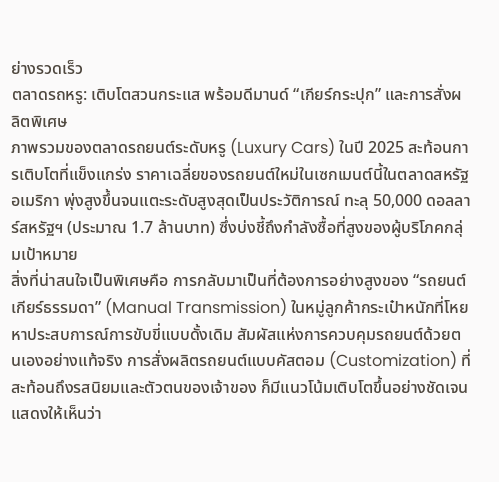ย่างรวดเร็ว
ตลาดรถหรู: เติบโตสวนกระแส พร้อมดีมานด์ “เกียร์กระปุก” และการสั่งผลิตพิเศษ
ภาพรวมของตลาดรถยนต์ระดับหรู (Luxury Cars) ในปี 2025 สะท้อนการเติบโตที่แข็งแกร่ง ราคาเฉลี่ยของรถยนต์ใหม่ในเซกเมนต์นี้ในตลาดสหรัฐอเมริกา พุ่งสูงขึ้นจนแตะระดับสูงสุดเป็นประวัติการณ์ ทะลุ 50,000 ดอลลาร์สหรัฐฯ (ประมาณ 1.7 ล้านบาท) ซึ่งบ่งชี้ถึงกำลังซื้อที่สูงของผู้บริโภคกลุ่มเป้าหมาย
สิ่งที่น่าสนใจเป็นพิเศษคือ การกลับมาเป็นที่ต้องการอย่างสูงของ “รถยนต์เกียร์ธรรมดา” (Manual Transmission) ในหมู่ลูกค้ากระเป๋าหนักที่โหยหาประสบการณ์การขับขี่แบบดั้งเดิม สัมผัสแห่งการควบคุมรถยนต์ด้วยตนเองอย่างแท้จริง การสั่งผลิตรถยนต์แบบคัสตอม (Customization) ที่สะท้อนถึงรสนิยมและตัวตนของเจ้าของ ก็มีแนวโน้มเติบโตขึ้นอย่างชัดเจน แสดงให้เห็นว่า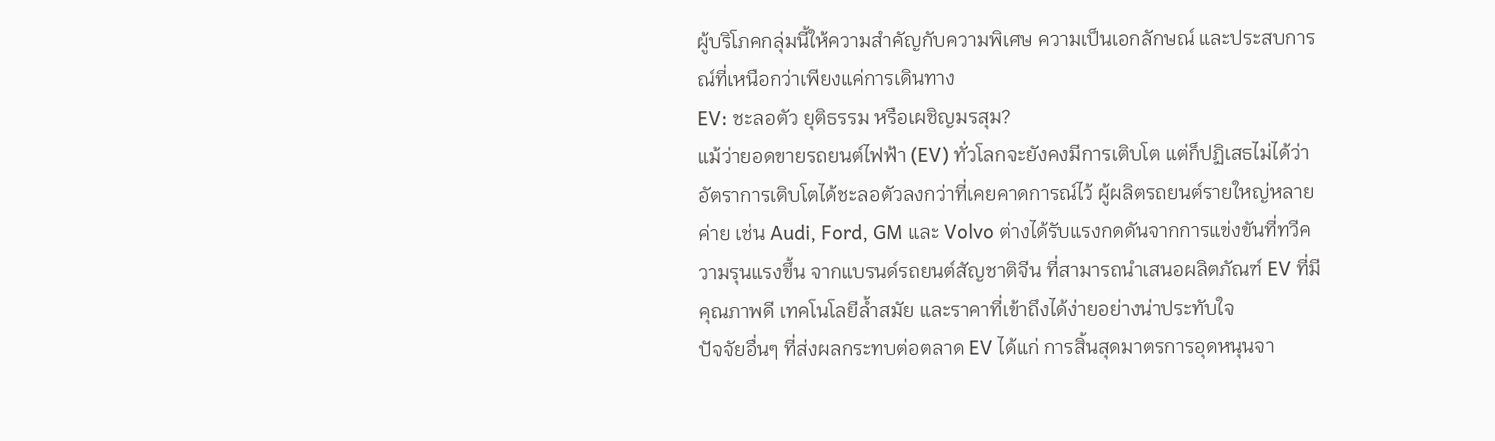ผู้บริโภคกลุ่มนี้ให้ความสำคัญกับความพิเศษ ความเป็นเอกลักษณ์ และประสบการณ์ที่เหนือกว่าเพียงแค่การเดินทาง
EV: ชะลอตัว ยุติธรรม หรือเผชิญมรสุม?
แม้ว่ายอดขายรถยนต์ไฟฟ้า (EV) ทั่วโลกจะยังคงมีการเติบโต แต่ก็ปฏิเสธไม่ได้ว่าอัตราการเติบโตได้ชะลอตัวลงกว่าที่เคยคาดการณ์ไว้ ผู้ผลิตรถยนต์รายใหญ่หลายค่าย เช่น Audi, Ford, GM และ Volvo ต่างได้รับแรงกดดันจากการแข่งขันที่ทวีความรุนแรงขึ้น จากแบรนด์รถยนต์สัญชาติจีน ที่สามารถนำเสนอผลิตภัณฑ์ EV ที่มีคุณภาพดี เทคโนโลยีล้ำสมัย และราคาที่เข้าถึงได้ง่ายอย่างน่าประทับใจ
ปัจจัยอื่นๆ ที่ส่งผลกระทบต่อตลาด EV ได้แก่ การสิ้นสุดมาตรการอุดหนุนจา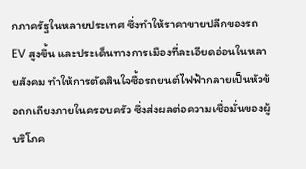กภาครัฐในหลายประเทศ ซึ่งทำให้ราคาขายปลีกของรถ EV สูงขึ้น และประเด็นทางการเมืองที่ละเอียดอ่อนในหลายสังคม ทำให้การตัดสินใจซื้อรถยนต์ไฟฟ้ากลายเป็นหัวข้อถกเถียงภายในครอบครัว ซึ่งส่งผลต่อความเชื่อมั่นของผู้บริโภค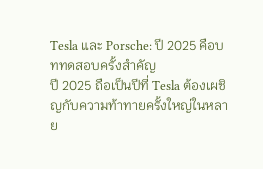Tesla และ Porsche: ปี 2025 คือบททดสอบครั้งสำคัญ
ปี 2025 ถือเป็นปีที่ Tesla ต้องเผชิญกับความท้าทายครั้งใหญ่ในหลาย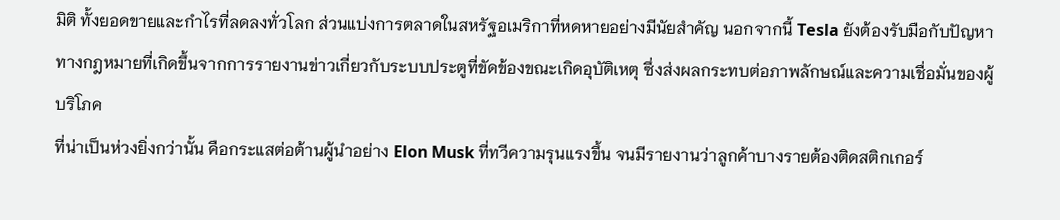มิติ ทั้งยอดขายและกำไรที่ลดลงทั่วโลก ส่วนแบ่งการตลาดในสหรัฐอเมริกาที่หดหายอย่างมีนัยสำคัญ นอกจากนี้ Tesla ยังต้องรับมือกับปัญหาทางกฎหมายที่เกิดขึ้นจากการรายงานข่าวเกี่ยวกับระบบประตูที่ขัดข้องขณะเกิดอุบัติเหตุ ซึ่งส่งผลกระทบต่อภาพลักษณ์และความเชื่อมั่นของผู้บริโภค
ที่น่าเป็นห่วงยิ่งกว่านั้น คือกระแสต่อต้านผู้นำอย่าง Elon Musk ที่ทวีความรุนแรงขึ้น จนมีรายงานว่าลูกค้าบางรายต้องติดสติกเกอร์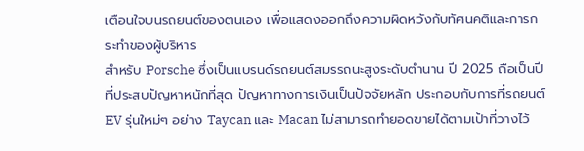เตือนใจบนรถยนต์ของตนเอง เพื่อแสดงออกถึงความผิดหวังกับทัศนคติและการกระทำของผู้บริหาร
สำหรับ Porsche ซึ่งเป็นแบรนด์รถยนต์สมรรถนะสูงระดับตำนาน ปี 2025 ถือเป็นปีที่ประสบปัญหาหนักที่สุด ปัญหาทางการเงินเป็นปัจจัยหลัก ประกอบกับการที่รถยนต์ EV รุ่นใหม่ๆ อย่าง Taycan และ Macan ไม่สามารถทำยอดขายได้ตามเป้าที่วางไว้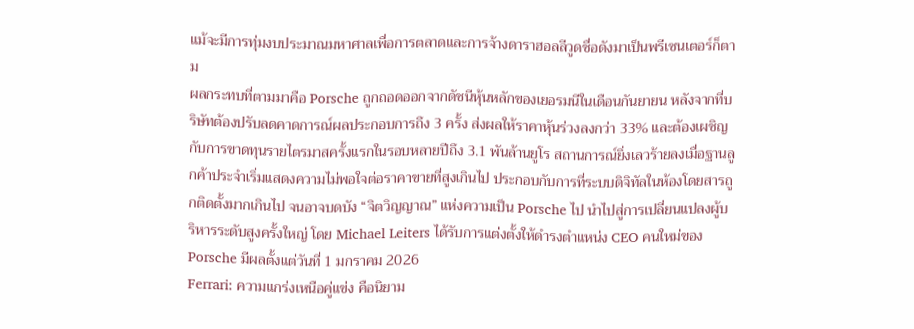แม้จะมีการทุ่มงบประมาณมหาศาลเพื่อการตลาดและการจ้างดาราฮอลลีวูดชื่อดังมาเป็นพรีเซนเตอร์ก็ตาม
ผลกระทบที่ตามมาคือ Porsche ถูกถอดออกจากดัชนีหุ้นหลักของเยอรมนีในเดือนกันยายน หลังจากที่บริษัทต้องปรับลดคาดการณ์ผลประกอบการถึง 3 ครั้ง ส่งผลให้ราคาหุ้นร่วงลงกว่า 33% และต้องเผชิญกับการขาดทุนรายไตรมาสครั้งแรกในรอบหลายปีถึง 3.1 พันล้านยูโร สถานการณ์ยิ่งเลวร้ายลงเมื่อฐานลูกค้าประจำเริ่มแสดงความไม่พอใจต่อราคาขายที่สูงเกินไป ประกอบกับการที่ระบบดิจิทัลในห้องโดยสารถูกติดตั้งมากเกินไป จนอาจบดบัง “จิตวิญญาณ” แห่งความเป็น Porsche ไป นำไปสู่การเปลี่ยนแปลงผู้บริหารระดับสูงครั้งใหญ่ โดย Michael Leiters ได้รับการแต่งตั้งให้ดำรงตำแหน่ง CEO คนใหม่ของ Porsche มีผลตั้งแต่วันที่ 1 มกราคม 2026
Ferrari: ความแกร่งเหนือคู่แข่ง คือนิยาม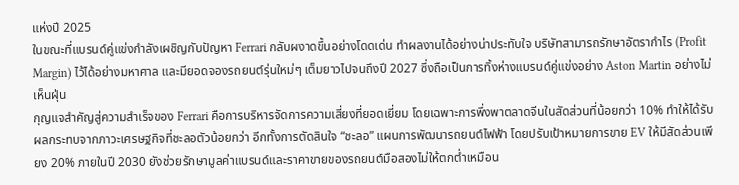แห่งปี 2025
ในขณะที่แบรนด์คู่แข่งกำลังเผชิญกับปัญหา Ferrari กลับผงาดขึ้นอย่างโดดเด่น ทำผลงานได้อย่างน่าประทับใจ บริษัทสามารถรักษาอัตรากำไร (Profit Margin) ไว้ได้อย่างมหาศาล และมียอดจองรถยนต์รุ่นใหม่ๆ เต็มยาวไปจนถึงปี 2027 ซึ่งถือเป็นการทิ้งห่างแบรนด์คู่แข่งอย่าง Aston Martin อย่างไม่เห็นฝุ่น
กุญแจสำคัญสู่ความสำเร็จของ Ferrari คือการบริหารจัดการความเสี่ยงที่ยอดเยี่ยม โดยเฉพาะการพึ่งพาตลาดจีนในสัดส่วนที่น้อยกว่า 10% ทำให้ได้รับผลกระทบจากภาวะเศรษฐกิจที่ชะลอตัวน้อยกว่า อีกทั้งการตัดสินใจ “ชะลอ” แผนการพัฒนารถยนต์ไฟฟ้า โดยปรับเป้าหมายการขาย EV ให้มีสัดส่วนเพียง 20% ภายในปี 2030 ยังช่วยรักษามูลค่าแบรนด์และราคาขายของรถยนต์มือสองไม่ให้ตกต่ำเหมือน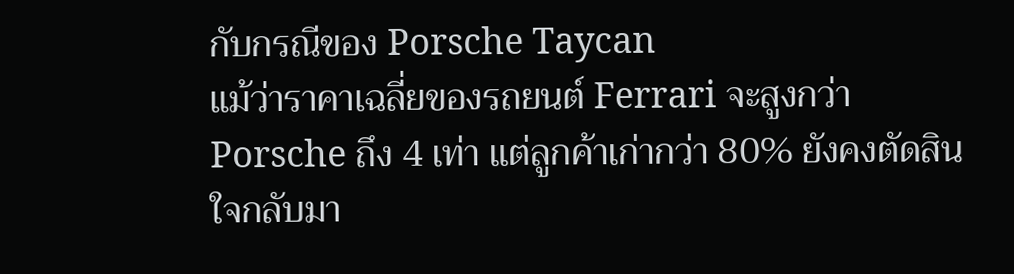กับกรณีของ Porsche Taycan
แม้ว่าราคาเฉลี่ยของรถยนต์ Ferrari จะสูงกว่า Porsche ถึง 4 เท่า แต่ลูกค้าเก่ากว่า 80% ยังคงตัดสินใจกลับมา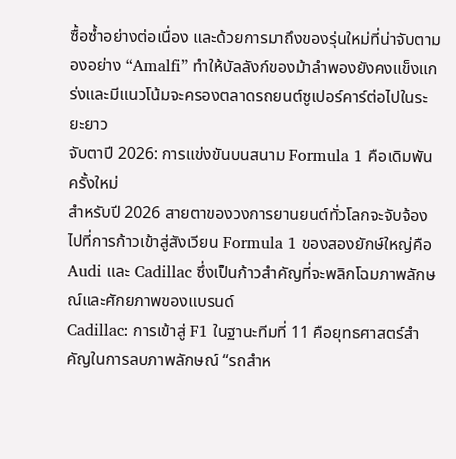ซื้อซ้ำอย่างต่อเนื่อง และด้วยการมาถึงของรุ่นใหม่ที่น่าจับตามองอย่าง “Amalfi” ทำให้บัลลังก์ของม้าลำพองยังคงแข็งแกร่งและมีแนวโน้มจะครองตลาดรถยนต์ซูเปอร์คาร์ต่อไปในระยะยาว
จับตาปี 2026: การแข่งขันบนสนาม Formula 1 คือเดิมพันครั้งใหม่
สำหรับปี 2026 สายตาของวงการยานยนต์ทั่วโลกจะจับจ้องไปที่การก้าวเข้าสู่สังเวียน Formula 1 ของสองยักษ์ใหญ่คือ Audi และ Cadillac ซึ่งเป็นก้าวสำคัญที่จะพลิกโฉมภาพลักษณ์และศักยภาพของแบรนด์
Cadillac: การเข้าสู่ F1 ในฐานะทีมที่ 11 คือยุทธศาสตร์สำคัญในการลบภาพลักษณ์ “รถสำห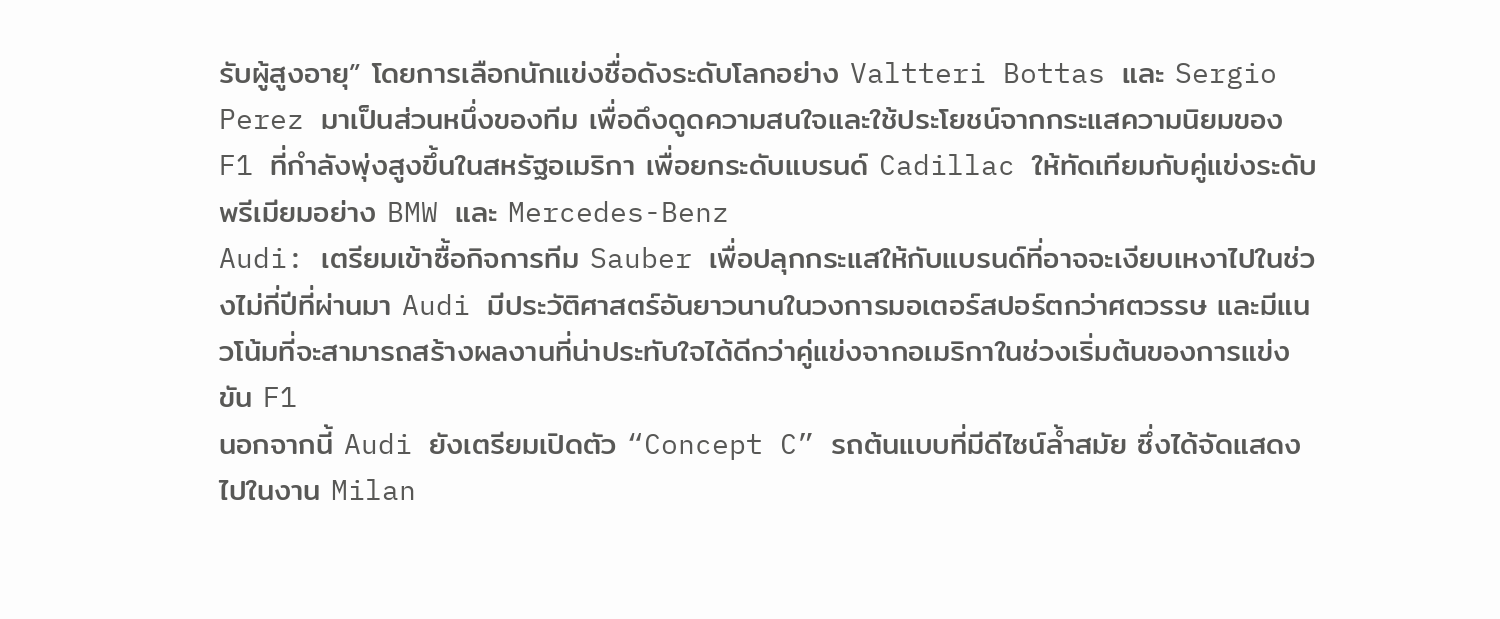รับผู้สูงอายุ” โดยการเลือกนักแข่งชื่อดังระดับโลกอย่าง Valtteri Bottas และ Sergio Perez มาเป็นส่วนหนึ่งของทีม เพื่อดึงดูดความสนใจและใช้ประโยชน์จากกระแสความนิยมของ F1 ที่กำลังพุ่งสูงขึ้นในสหรัฐอเมริกา เพื่อยกระดับแบรนด์ Cadillac ให้ทัดเทียมกับคู่แข่งระดับพรีเมียมอย่าง BMW และ Mercedes-Benz
Audi: เตรียมเข้าซื้อกิจการทีม Sauber เพื่อปลุกกระแสให้กับแบรนด์ที่อาจจะเงียบเหงาไปในช่วงไม่กี่ปีที่ผ่านมา Audi มีประวัติศาสตร์อันยาวนานในวงการมอเตอร์สปอร์ตกว่าศตวรรษ และมีแนวโน้มที่จะสามารถสร้างผลงานที่น่าประทับใจได้ดีกว่าคู่แข่งจากอเมริกาในช่วงเริ่มต้นของการแข่งขัน F1
นอกจากนี้ Audi ยังเตรียมเปิดตัว “Concept C” รถต้นแบบที่มีดีไซน์ล้ำสมัย ซึ่งได้จัดแสดงไปในงาน Milan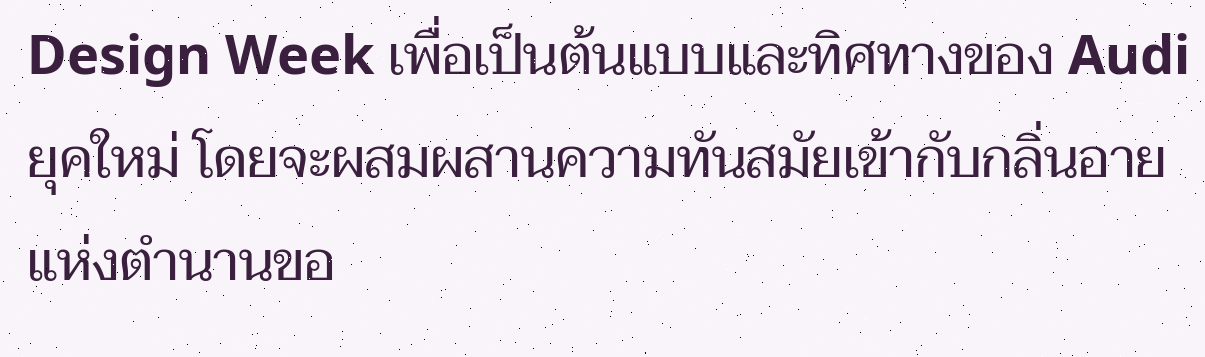Design Week เพื่อเป็นต้นแบบและทิศทางของ Audi ยุคใหม่ โดยจะผสมผสานความทันสมัยเข้ากับกลิ่นอายแห่งตำนานขอ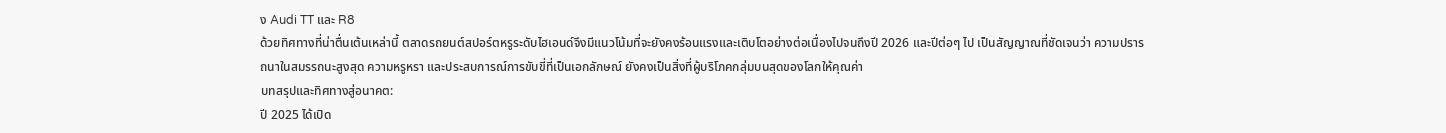ง Audi TT และ R8
ด้วยทิศทางที่น่าตื่นเต้นเหล่านี้ ตลาดรถยนต์สปอร์ตหรูระดับไฮเอนด์จึงมีแนวโน้มที่จะยังคงร้อนแรงและเติบโตอย่างต่อเนื่องไปจนถึงปี 2026 และปีต่อๆ ไป เป็นสัญญาณที่ชัดเจนว่า ความปรารถนาในสมรรถนะสูงสุด ความหรูหรา และประสบการณ์การขับขี่ที่เป็นเอกลักษณ์ ยังคงเป็นสิ่งที่ผู้บริโภคกลุ่มบนสุดของโลกให้คุณค่า
บทสรุปและทิศทางสู่อนาคต:
ปี 2025 ได้เปิด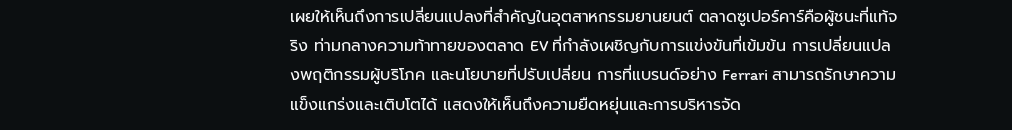เผยให้เห็นถึงการเปลี่ยนแปลงที่สำคัญในอุตสาหกรรมยานยนต์ ตลาดซูเปอร์คาร์คือผู้ชนะที่แท้จริง ท่ามกลางความท้าทายของตลาด EV ที่กำลังเผชิญกับการแข่งขันที่เข้มข้น การเปลี่ยนแปลงพฤติกรรมผู้บริโภค และนโยบายที่ปรับเปลี่ยน การที่แบรนด์อย่าง Ferrari สามารถรักษาความแข็งแกร่งและเติบโตได้ แสดงให้เห็นถึงความยืดหยุ่นและการบริหารจัด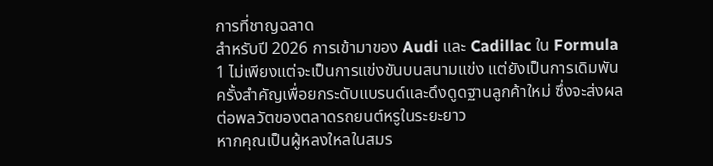การที่ชาญฉลาด
สำหรับปี 2026 การเข้ามาของ Audi และ Cadillac ใน Formula 1 ไม่เพียงแต่จะเป็นการแข่งขันบนสนามแข่ง แต่ยังเป็นการเดิมพันครั้งสำคัญเพื่อยกระดับแบรนด์และดึงดูดฐานลูกค้าใหม่ ซึ่งจะส่งผลต่อพลวัตของตลาดรถยนต์หรูในระยะยาว
หากคุณเป็นผู้หลงใหลในสมร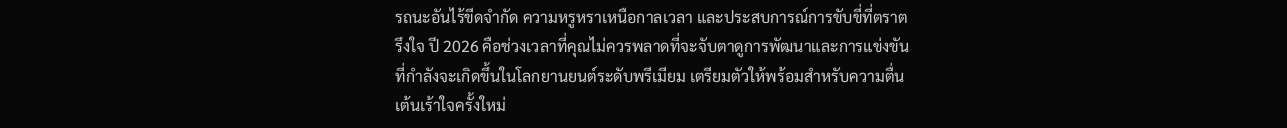รถนะอันไร้ขีดจำกัด ความหรูหราเหนือกาลเวลา และประสบการณ์การขับขี่ที่ตราตรึงใจ ปี 2026 คือช่วงเวลาที่คุณไม่ควรพลาดที่จะจับตาดูการพัฒนาและการแข่งขันที่กำลังจะเกิดขึ้นในโลกยานยนต์ระดับพรีเมียม เตรียมตัวให้พร้อมสำหรับความตื่นเต้นเร้าใจครั้งใหม่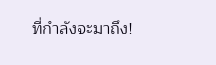ที่กำลังจะมาถึง!